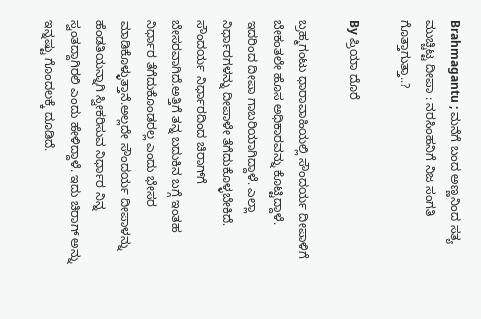Brahmagantu ; ಮನೆಗೆ ಬಂದ ಅಣ್ಣನಿಂದ ಸತ್ಯ ಮುಚ್ಚಿಟ್ಟ ದೀಪಾ : ನರಸಿಂಹನಿಗೆ ನಿಜ ಸಂಗತಿ ಗೊತ್ತಾಗುತ್ತಾ..?

By ಪ್ರಿಯಾ ದೊರೆ

ಬ್ರಹ್ಮಗಂಟು ಧಾರಾವಾಹಿಯಲ್ಲಿ ಸೌಂದರ್ಯ ದೀಪಾಳಿಗೆ ಬೇಕಂತಲೇ ಹೊಸ ಅಧಿಕಾರವನ್ನು ಕೊಟ್ಟಿದ್ದಾಳೆ. ಇದರಿಂದ ದೀಪಾ ಗಾಬರಿಯಾಗಿದ್ದಾಳೆ. ಎಲ್ಲಾ ನಿರ್ಧಾರಗಳನ್ನು ದೀಪಾಳೇ ತೆಗೆದುಕೊಳ್ಳಬೇಕಿದೆ. ಸೌಂದರ್ಯ ನಿರ್ಧಾರದಿಂದ ಚಿರಾಗ್‌ಗೆ ಬೇಸರವಾಗಿದೆ.ಅತ್ತಿಗೆ ತನ್ನ ಬದುಕಿನ ಬಗ್ಗೆ ಇಂತಹ ನಿರ್ಧಾರ ತೆಗೆದುಕೊಂಡರಲ್ಲ ಎಂದು ಭೇಸರ ಮಾಡಿಕೊಳ್ಳುತ್ತಾನೆ.ಅಲ್ಲದೇ ಸೌಂದರ್ಯ ದೀಪಾಳನ್ನು ಹೆಂಡತಿಯನ್ನಾಗಿ ಸ್ವೀಕರಿಸುವ ನಿರ್ಧಾರ ನಿನ್ನ ಸ್ವಂತದ್ದಾಗಿರಲಿ ಎಂದು ಹೇಳಿದ್ದಾಳೆ. ಇದು ಚಿರಾಗ್ ಅನ್ನು ಇನ್ನಷ್ಟು ಗೊಂದಲಕ್ಕೆ ದೂಡಿದೆ.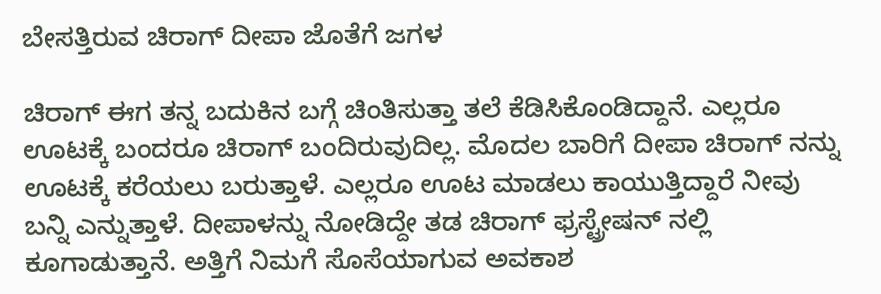ಬೇಸತ್ತಿರುವ ಚಿರಾಗ್ ದೀಪಾ ಜೊತೆಗೆ ಜಗಳ

ಚಿರಾಗ್ ಈಗ ತನ್ನ ಬದುಕಿನ ಬಗ್ಗೆ ಚಿಂತಿಸುತ್ತಾ ತಲೆ ಕೆಡಿಸಿಕೊಂಡಿದ್ದಾನೆ. ಎಲ್ಲರೂ ಊಟಕ್ಕೆ ಬಂದರೂ ಚಿರಾಗ್ ಬಂದಿರುವುದಿಲ್ಲ. ಮೊದಲ ಬಾರಿಗೆ ದೀಪಾ ಚಿರಾಗ್ ನನ್ನು ಊಟಕ್ಕೆ ಕರೆಯಲು ಬರುತ್ತಾಳೆ. ಎಲ್ಲರೂ ಊಟ ಮಾಡಲು ಕಾಯುತ್ತಿದ್ದಾರೆ ನೀವು ಬನ್ನಿ ಎನ್ನುತ್ತಾಳೆ. ದೀಪಾಳನ್ನು ನೋಡಿದ್ದೇ ತಡ ಚಿರಾಗ್ ಫ್ರಸ್ಟ್ರೇಷನ್ ನಲ್ಲಿ ಕೂಗಾಡುತ್ತಾನೆ. ಅತ್ತಿಗೆ ನಿಮಗೆ ಸೊಸೆಯಾಗುವ ಅವಕಾಶ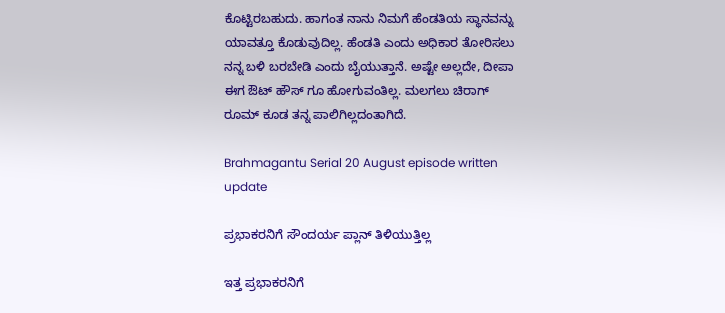ಕೊಟ್ಟಿರಬಹುದು. ಹಾಗಂತ ನಾನು ನಿಮಗೆ ಹೆಂಡತಿಯ ಸ್ಥಾನವನ್ನು ಯಾವತ್ತೂ ಕೊಡುವುದಿಲ್ಲ. ಹೆಂಡತಿ ಎಂದು ಅಧಿಕಾರ ತೋರಿಸಲು ನನ್ನ ಬಳಿ ಬರಬೇಡಿ ಎಂದು ಬೈಯುತ್ತಾನೆ. ಅಷ್ಟೇ ಅಲ್ಲದೇ, ದೀಪಾ ಈಗ ಔಟ್ ಹೌಸ್ ಗೂ ಹೋಗುವಂತಿಲ್ಲ. ಮಲಗಲು ಚಿರಾಗ್ ರೂಮ್ ಕೂಡ ತನ್ನ ಪಾಲಿಗಿಲ್ಲದಂತಾಗಿದೆ.

Brahmagantu Serial 20 August episode written update

ಪ್ರಭಾಕರನಿಗೆ ಸೌಂದರ್ಯ ಪ್ಲಾನ್ ತಿಳಿಯುತ್ತಿಲ್ಲ

ಇತ್ತ ಪ್ರಭಾಕರನಿಗೆ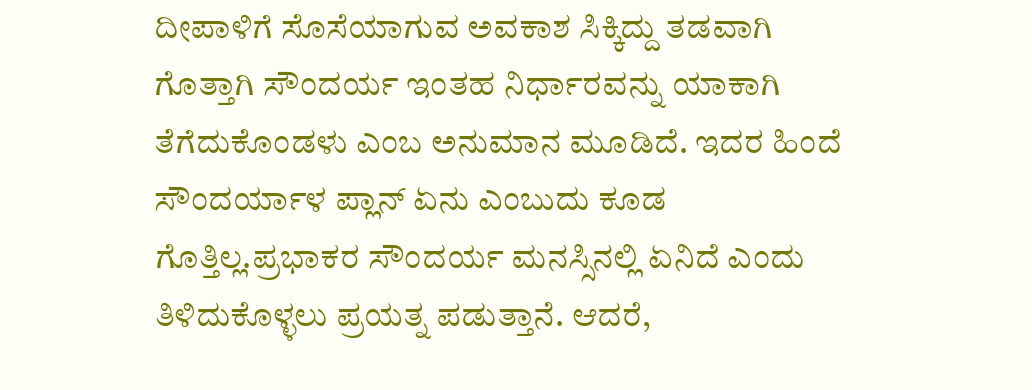ದೀಪಾಳಿಗೆ ಸೊಸೆಯಾಗುವ ಅವಕಾಶ ಸಿಕ್ಕಿದ್ದು ತಡವಾಗಿ ಗೊತ್ತಾಗಿ ಸೌಂದರ್ಯ ಇಂತಹ ನಿರ್ಧಾರವನ್ನು ಯಾಕಾಗಿ ತೆಗೆದುಕೊಂಡಳು ಎಂಬ ಅನುಮಾನ ಮೂಡಿದೆ. ಇದರ ಹಿಂದೆ ಸೌಂದರ್ಯಾಳ ಪ್ಲಾನ್ ಏನು ಎಂಬುದು ಕೂಡ ಗೊತ್ತಿಲ್ಲ.ಪ್ರಭಾಕರ ಸೌಂದರ್ಯ ಮನಸ್ಸಿನಲ್ಲಿ ಏನಿದೆ ಎಂದು ತಿಳಿದುಕೊಳ್ಳಲು ಪ್ರಯತ್ನ ಪಡುತ್ತಾನೆ. ಆದರೆ,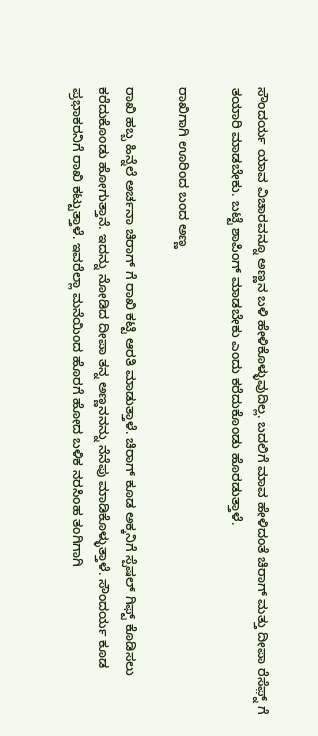ಸೌಂದರ್ಯ ಯಾವ ವಿಚಾರವನ್ನೂ ಅಣ್ಣನ ಬಳಿ ಹೇಳಿಕೊಳ್ಳುವುದಿಲ್ಲ. ಬದಲಿಗೆ ಮಾವ ಹೇಳಿದಂತೆ ಚಿರಾಗ್ ಮತ್ತು ದೀಪಾ ರೆಸೆಪ಼್ನ್ ಗೆ ತಯಾರಿ ಮಾಡಬೇಕು. ಬಟ್ಟೆ ಶಾಪಿಂಗ್ ಮಾಡಬೇಕು ಎಂದು ಕರೆದುಕೊಂಡು ಹೊರಡುತ್ತಾಳೆ.

ರಾಖಿಗಾಗಿ ಊರಿಂದ ಬಂದ ಅಣ್ಣ

ರಾಖಿ ಹಬ್ಬ ಹಿನ್ನೆಲೆ ಅರ್ಚನಾ ಚಿರಾಗ್ ಗೆ ರಾಖಿ ಕಟ್ಟಿ ಆರತಿ ಮಾಡುತ್ತಾಳೆ. ಚಿರಾಗ್ ಕೂಡ ಅಕ್ಕನಿಗೆ ಸ್ಪೆಷಲ್ ಗಿಫ್ಟ್ ಕೊಡಿಸಲು ಕರೆದುಕೊಂಡು ಹೋಗುತ್ತಾನೆ. ಇದನ್ನು ನೋಡಿದ ದೀಪಾ ತನ್ನ ಅಣ್ಣನನನ್ನು ನೆನೆಪು ಮಾಡಿಕೊಳ್ಳುತ್ತಾಳೆ. ಸೌಂದರ್ಯ ಕೂಡ ಪ್ರಭಾಕರನಿಗೆ ರಾಖಿ ಕಟ್ಟುತ್ತಾಳೆ. ಇವರೆಲ್ಲಾ ಮನೆಯಿಂದ ಹೊರಗೆ ಹೋದ ಬಳಿಕ ನರಸಿಂಹ ತಂಗಿಗಾಗಿ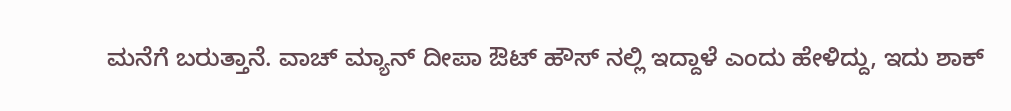ಮನೆಗೆ ಬರುತ್ತಾನೆ. ವಾಚ್ ಮ್ಯಾನ್ ದೀಪಾ ಔಟ್ ಹೌಸ್ ನಲ್ಲಿ ಇದ್ದಾಳೆ ಎಂದು ಹೇಳಿದ್ದು, ಇದು ಶಾಕ್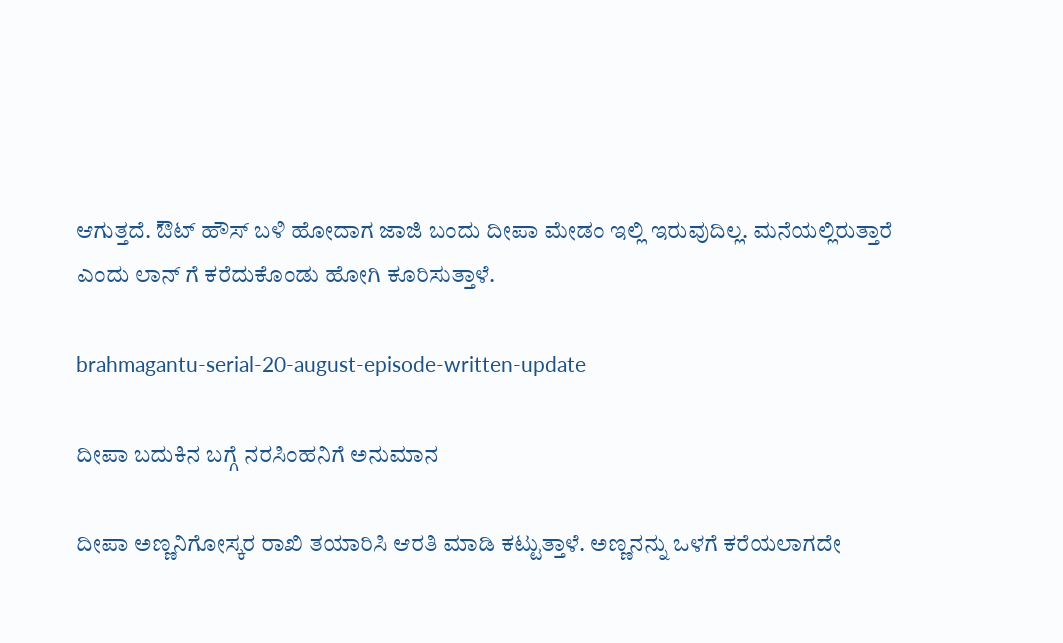ಆಗುತ್ತದೆ. ಔಟ್ ಹೌಸ್ ಬಳಿ ಹೋದಾಗ ಜಾಜಿ ಬಂದು ದೀಪಾ ಮೇಡಂ ಇಲ್ಲಿ ಇರುವುದಿಲ್ಲ. ಮನೆಯಲ್ಲಿರುತ್ತಾರೆ ಎಂದು ಲಾನ್ ಗೆ ಕರೆದುಕೊಂಡು ಹೋಗಿ ಕೂರಿಸುತ್ತಾಳೆ.

brahmagantu-serial-20-august-episode-written-update

ದೀಪಾ ಬದುಕಿನ ಬಗ್ಗೆ ನರಸಿಂಹನಿಗೆ ಅನುಮಾನ

ದೀಪಾ ಅಣ್ಣನಿಗೋಸ್ಕರ ರಾಖಿ ತಯಾರಿಸಿ ಆರತಿ ಮಾಡಿ ಕಟ್ಟುತ್ತಾಳೆ. ಅಣ್ಣನನ್ನು ಒಳಗೆ ಕರೆಯಲಾಗದೇ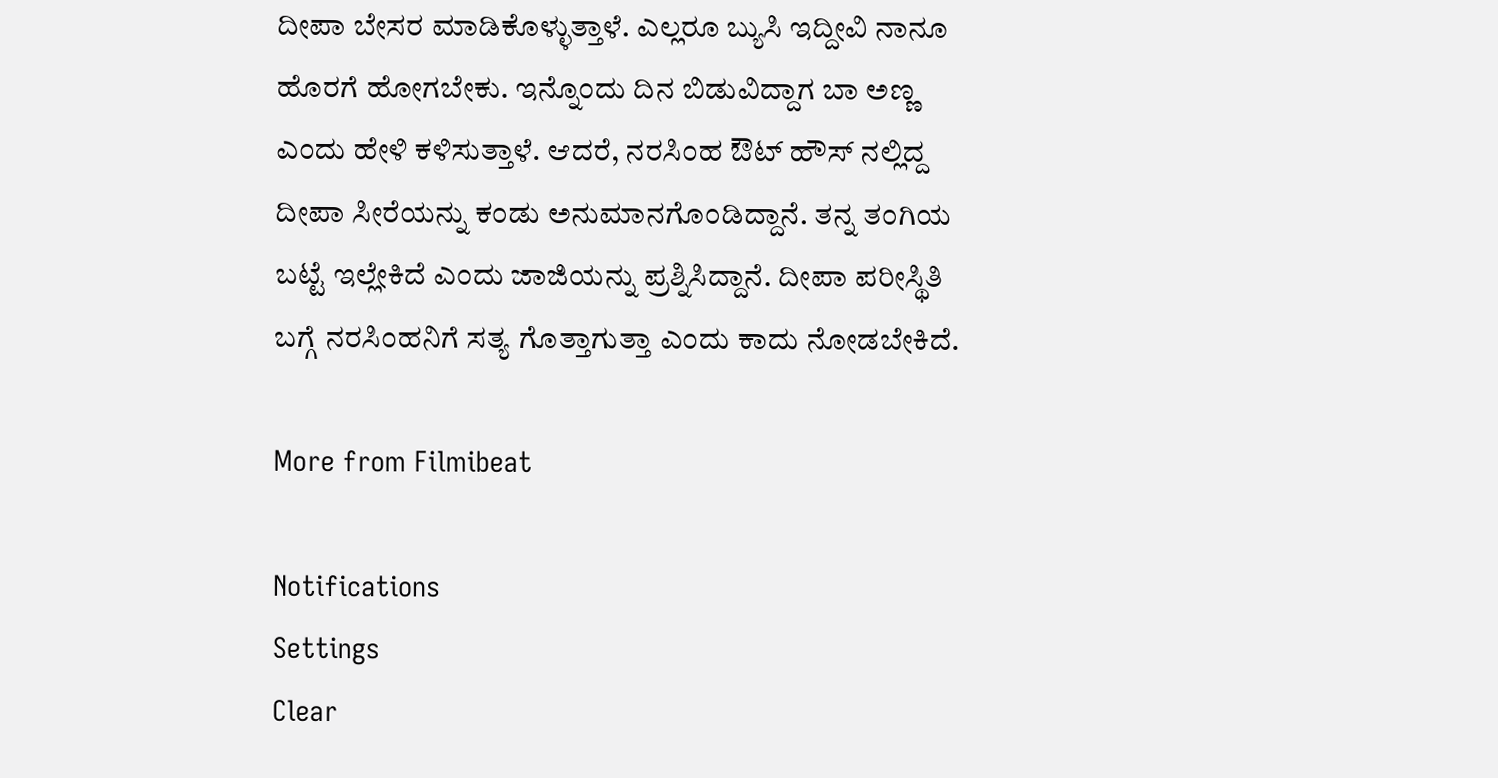ದೀಪಾ ಬೇಸರ ಮಾಡಿಕೊಳ್ಳುತ್ತಾಳೆ. ಎಲ್ಲರೂ ಬ್ಯುಸಿ ಇದ್ದೀವಿ ನಾನೂ ಹೊರಗೆ ಹೋಗಬೇಕು. ಇನ್ನೊಂದು ದಿನ ಬಿಡುವಿದ್ದಾಗ ಬಾ ಅಣ್ಣ ಎಂದು ಹೇಳಿ ಕಳಿಸುತ್ತಾಳೆ. ಆದರೆ, ನರಸಿಂಹ ಔಟ್ ಹೌಸ್ ನಲ್ಲಿದ್ದ ದೀಪಾ ಸೀರೆಯನ್ನು ಕಂಡು ಅನುಮಾನಗೊಂಡಿದ್ದಾನೆ. ತನ್ನ ತಂಗಿಯ ಬಟ್ಟೆ ಇಲ್ಲೇಕಿದೆ ಎಂದು ಜಾಜಿಯನ್ನು ಪ್ರಶ್ನಿಸಿದ್ದಾನೆ. ದೀಪಾ ಪರೀಸ್ಥಿತಿ ಬಗ್ಗೆ ನರಸಿಂಹನಿಗೆ ಸತ್ಯ ಗೊತ್ತಾಗುತ್ತಾ ಎಂದು ಕಾದು ನೋಡಬೇಕಿದೆ.

More from Filmibeat

Notifications
Settings
Clear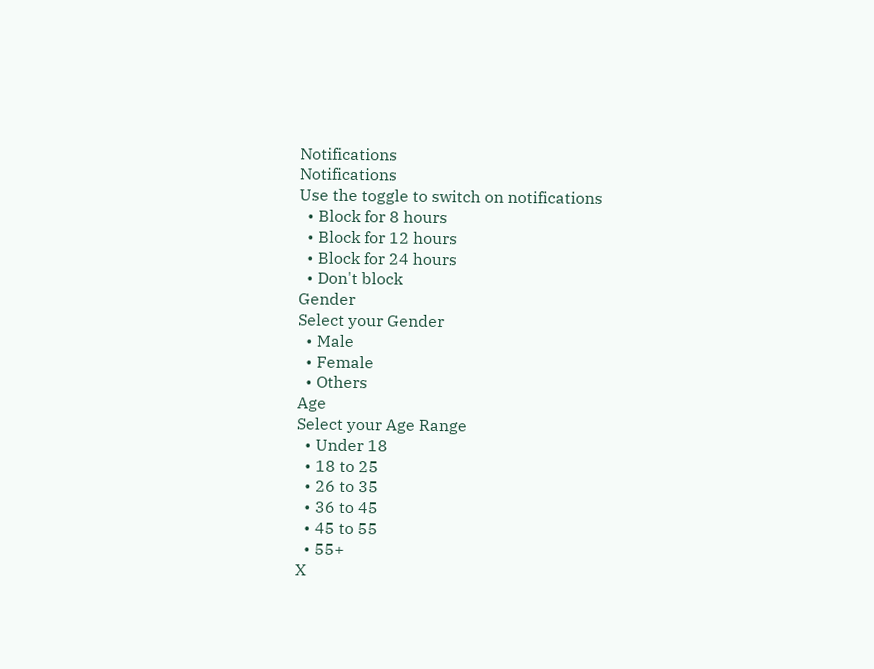Notifications
Notifications
Use the toggle to switch on notifications
  • Block for 8 hours
  • Block for 12 hours
  • Block for 24 hours
  • Don't block
Gender
Select your Gender
  • Male
  • Female
  • Others
Age
Select your Age Range
  • Under 18
  • 18 to 25
  • 26 to 35
  • 36 to 45
  • 45 to 55
  • 55+
X